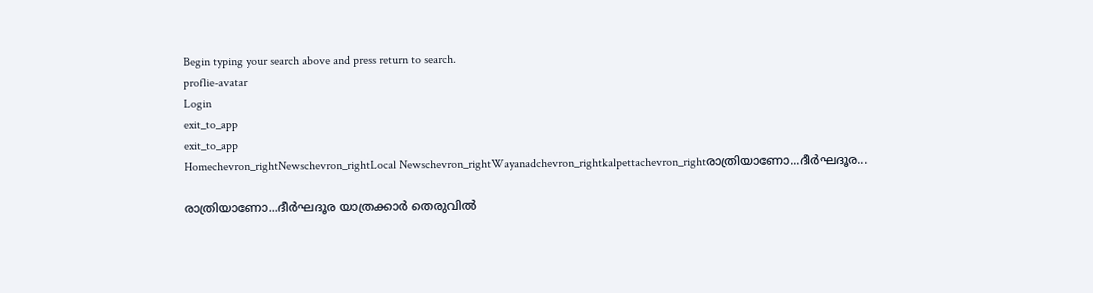Begin typing your search above and press return to search.
proflie-avatar
Login
exit_to_app
exit_to_app
Homechevron_rightNewschevron_rightLocal Newschevron_rightWayanadchevron_rightkalpettachevron_rightരാത്രിയാണോ...ദീർഘദൂര...

രാത്രിയാണോ...ദീർഘദൂര യാത്രക്കാർ തെരുവിൽ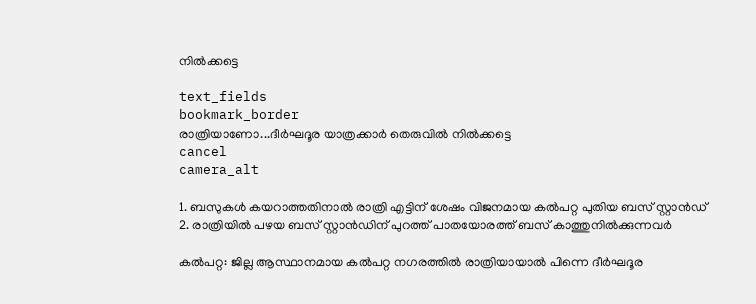നിൽക്കട്ടെ

text_fields
bookmark_border
രാത്രിയാണോ...ദീർഘദൂര യാത്രക്കാർ തെരുവിൽ നിൽക്കട്ടെ
cancel
camera_alt

1. ബസുകൾ കയറാത്തതിനാൽ രാത്രി എട്ടിന് ശേഷം വിജനമായ കൽപറ്റ പുതിയ ബസ് സ്റ്റാൻഡ് 2. രാത്രിയിൽ പഴയ ബസ് സ്റ്റാൻഡിന് പുറത്ത് പാതയോരത്ത് ബസ് കാത്തുനിൽക്കുന്നവർ

കൽപറ്റ: ജില്ല ആസ്ഥാനമായ കൽപറ്റ നഗരത്തിൽ രാത്രിയായാൽ പിന്നെ ദീർഘദൂര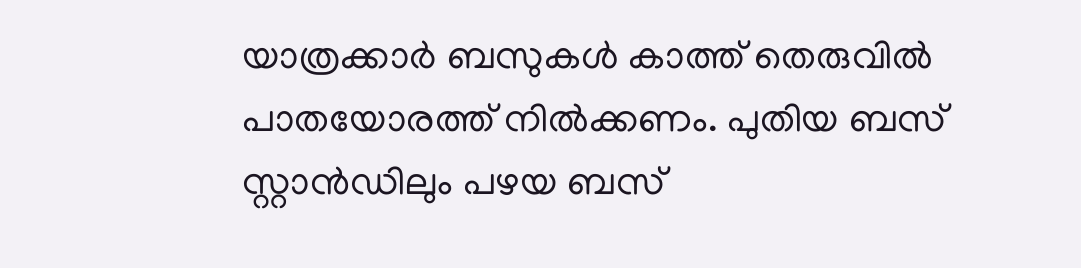യാത്രക്കാർ ബസുകൾ കാത്ത് തെരുവിൽ പാതയോരത്ത് നിൽക്കണം. പുതിയ ബസ് സ്റ്റാൻഡിലും പഴയ ബസ്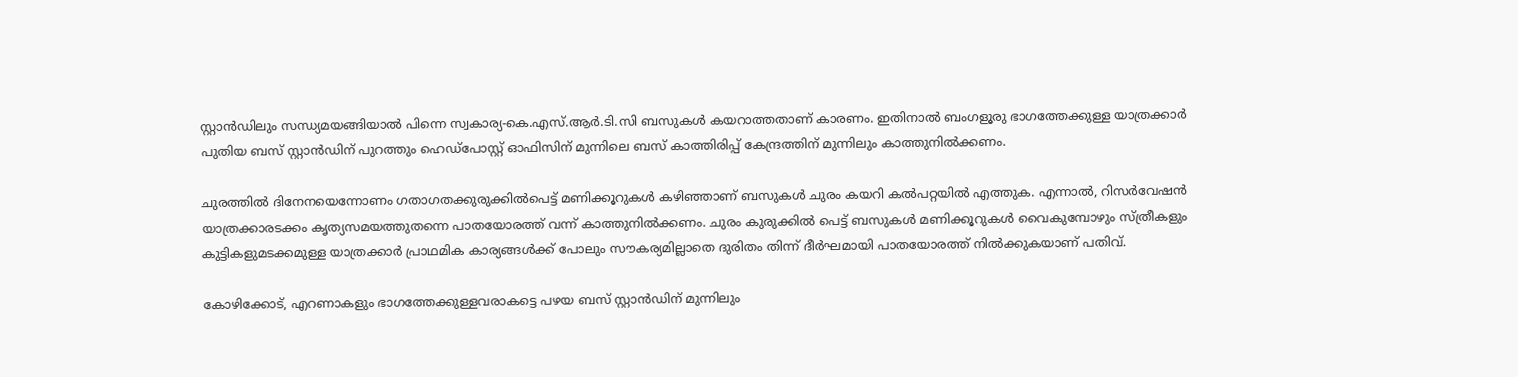സ്റ്റാൻഡിലും സന്ധ്യമയങ്ങിയാൽ പിന്നെ സ്വകാര്യ-കെ.എസ്.ആർ.ടി.സി ബസുകൾ കയറാത്തതാണ് കാരണം. ഇതിനാൽ ബംഗളൂരു ഭാഗത്തേക്കുള്ള യാത്രക്കാർ പുതിയ ബസ്‍ സ്റ്റാൻഡിന് പുറത്തും ഹെഡ്പോസ്റ്റ് ഓഫിസിന് മുന്നിലെ ബസ് കാത്തിരിപ്പ് കേന്ദ്രത്തിന് മുന്നിലും കാത്തുനിൽക്കണം.

ചുരത്തിൽ ദിനേനയെന്നോണം ഗതാഗതക്കുരുക്കിൽപെട്ട് മണിക്കൂറുകൾ കഴിഞ്ഞാണ് ബസുകൾ ചുരം കയറി കൽപറ്റയിൽ എത്തുക. എന്നാൽ, റിസർവേഷൻ യാത്രക്കാരടക്കം കൃത്യസമയത്തുതന്നെ പാതയോരത്ത് വന്ന് കാത്തുനിൽക്കണം. ചുരം കുരുക്കിൽ പെട്ട് ബസുകൾ മണിക്കൂറുകൾ വൈകുമ്പോഴും സ്ത്രീകളും കുട്ടികളുമടക്കമുള്ള യാത്രക്കാർ പ്രാഥമിക കാര്യങ്ങൾക്ക് പോലും സൗകര്യമില്ലാതെ ദുരിതം തിന്ന് ദീർഘമായി പാതയോരത്ത് നിൽക്കുകയാണ് പതിവ്.

കോഴിക്കോട്, എറണാകളും ഭാഗത്തേക്കുള്ളവരാകട്ടെ പഴയ ബസ് സ്റ്റാൻഡിന് മുന്നിലും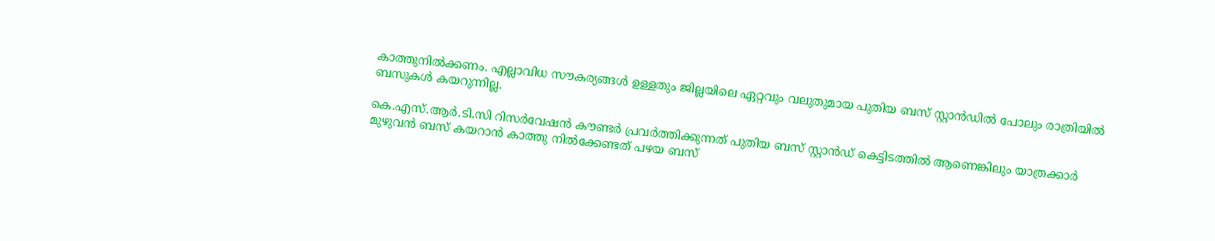കാത്തുനിൽക്കണം. എല്ലാവിധ സൗകര്യങ്ങൾ ഉള്ളതും ജില്ലയിലെ ഏറ്റവും വലുതുമായ പുതിയ ബസ് സ്റ്റാൻഡിൽ പോലും രാത്രിയിൽ ബസുകൾ കയറുന്നില്ല.

കെ.എസ്.ആർ.ടി.സി റിസർവേഷൻ കൗണ്ടർ പ്രവർത്തിക്കുന്നത് പുതിയ ബസ് സ്റ്റാൻഡ് കെട്ടിടത്തിൽ ആണെങ്കിലും യാത്രക്കാർ മുഴുവൻ ബസ് കയറാൻ കാത്തു നിൽക്കേണ്ടത് പഴയ ബസ്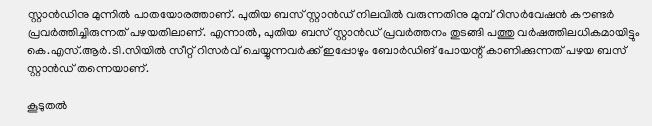സ്റ്റാൻഡിനു മുന്നിൽ പാതയോരത്താണ്. പുതിയ ബസ് സ്റ്റാൻഡ് നിലവിൽ വരുന്നതിനു മുമ്പ് റിസർവേഷൻ കൗണ്ടർ പ്രവർത്തിച്ചിരുന്നത് പഴയതിലാണ്. എന്നാൽ, പുതിയ ബസ് സ്റ്റാൻഡ് പ്രവർത്തനം തുടങ്ങി പത്തു വർഷത്തിലധികമായിട്ടും കെ.എസ്.ആർ.ടി.സിയിൽ സീറ്റ് റിസർവ് ചെയ്യുന്നവർക്ക് ഇപ്പോഴും ബോർഡിങ് പോയന്റ് കാണിക്കുന്നത് പഴയ ബസ് സ്റ്റാൻഡ് തന്നെയാണ്.

കൂടുതൽ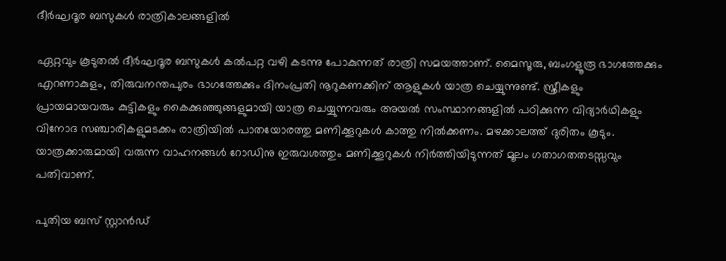ദീർഘദൂര ബസുകൾ രാത്രികാലങ്ങളിൽ

ഏറ്റവും കൂടുതൽ ദീർഘദൂര ബസുകൾ കൽപറ്റ വഴി കടന്നു പോകുന്നത് രാത്രി സമയത്താണ്. മൈസൂരു, ബംഗളൂരൂ ഭാഗത്തേക്കും എറണാകുളം, തിരുവനന്തപുരം ഭാഗത്തേക്കും ദിനംപ്രതി നൂറുകണക്കിന് ആളുകൾ യാത്ര ചെയ്യുന്നുണ്ട്. സ്ത്രീകളും പ്രായമായവരും കുട്ടികളും കൈക്കുഞ്ഞുങ്ങളുമായി യാത്ര ചെയ്യുന്നവരും അയൽ സംസ്ഥാനങ്ങളിൽ പഠിക്കുന്ന വിദ്യാർഥികളും വിനോദ സഞ്ചാരികളുമടക്കം രാത്രിയിൽ പാതയോരത്തു മണിക്കൂറുകൾ കാത്തു നിൽക്കണം. മഴക്കാലത്ത് ദുരിതം കൂടും. യാത്രക്കാരുമായി വരുന്ന വാഹനങ്ങൾ റോഡിനു ഇരുവശത്തും മണിക്കൂറുകൾ നിർത്തിയിടുന്നത് മൂലം ഗതാഗതതടസ്സവും പതിവാണ്.

പുതിയ ബസ് സ്റ്റാൻഡ്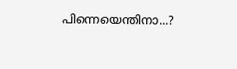പിന്നെയെന്തിനാ...?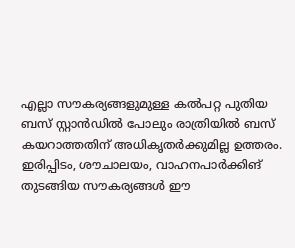എല്ലാ സൗകര്യങ്ങളുമുള്ള കൽപറ്റ പുതിയ ബസ് സ്റ്റാൻഡിൽ പോലും രാത്രിയിൽ ബസ് കയറാത്തതിന് അധികൃതർക്കുമില്ല ഉത്തരം. ഇരിപ്പിടം, ശൗചാലയം, വാഹനപാർക്കിങ് തുടങ്ങിയ സൗകര്യങ്ങൾ ഈ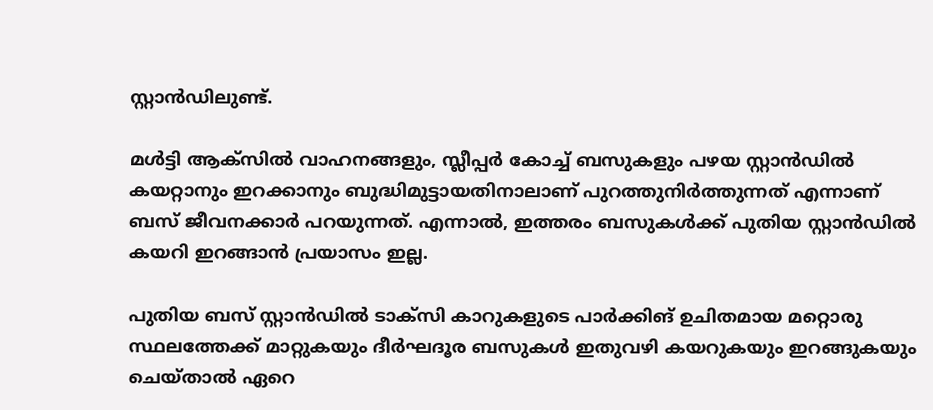സ്റ്റാൻഡിലുണ്ട്.

മൾട്ടി ആക്സിൽ വാഹനങ്ങളും, സ്ലീപ്പർ കോച്ച് ബസുകളും പഴയ സ്റ്റാൻഡിൽ കയറ്റാനും ഇറക്കാനും ബുദ്ധിമുട്ടായതിനാലാണ് പുറത്തുനിർത്തുന്നത് എന്നാണ് ബസ് ജീവനക്കാർ പറയുന്നത്. എന്നാൽ, ഇത്തരം ബസുകൾക്ക് പുതിയ സ്റ്റാൻഡിൽ കയറി ഇറങ്ങാൻ പ്രയാസം ഇല്ല.

പുതിയ ബസ് സ്റ്റാൻഡിൽ ടാക്സി കാറുകളുടെ പാർക്കിങ് ഉചിതമായ മറ്റൊരു സ്ഥലത്തേക്ക് മാറ്റുകയും ദീർഘദൂര ബസുകൾ ഇതുവഴി കയറുകയും ഇറങ്ങുകയും ചെയ്‌താൽ ഏറെ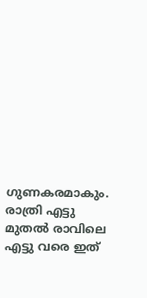ഗുണകരമാകും. രാത്രി എട്ടു മുതൽ രാവിലെ എട്ടു വരെ ഇത്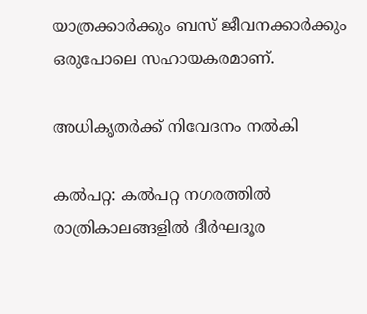യാത്രക്കാർക്കും ബസ് ജീവനക്കാർക്കും ഒരുപോലെ സഹായകരമാണ്.

അധികൃതർക്ക് നിവേദനം നൽകി

കൽപറ്റ: കൽപറ്റ നഗരത്തിൽ രാത്രികാലങ്ങളിൽ ദീർഘദൂര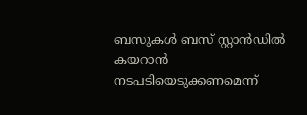ബസുകൾ ബസ്‍ സ്റ്റാൻഡിൽ കയറാൻ നടപടിയെടുക്കണമെന്ന്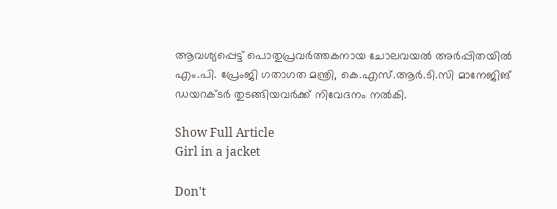ആവശ്യപ്പെട്ട് പൊതുപ്രവർത്തകനായ ചോലവയൽ അർപ്പിതയിൽ എം.പി. പ്രേംജി ഗതാഗത മന്ത്രി, കെ.എസ്.ആർ.ടി.സി മാനേജിങ് ഡയറക്ടർ തുടങ്ങിയവർക്ക് നിവേദനം നൽകി.

Show Full Article
Girl in a jacket

Don't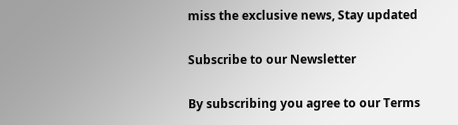miss the exclusive news, Stay updated

Subscribe to our Newsletter

By subscribing you agree to our Terms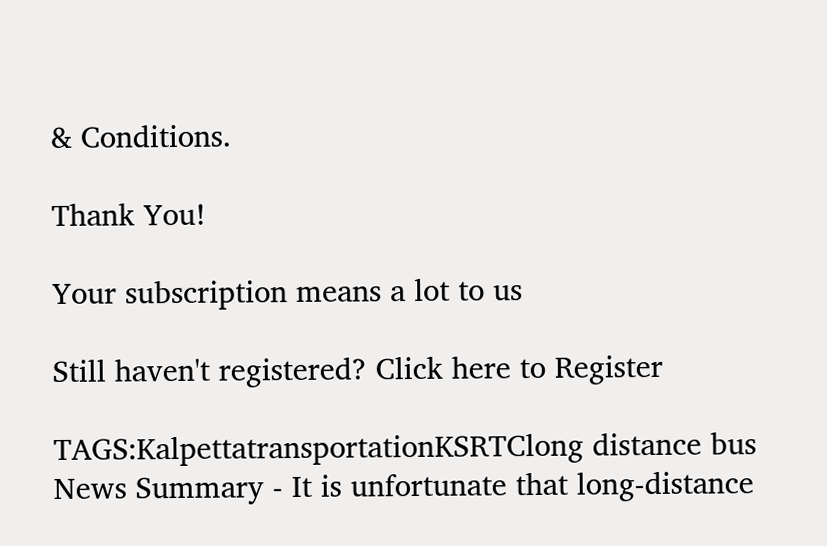& Conditions.

Thank You!

Your subscription means a lot to us

Still haven't registered? Click here to Register

TAGS:KalpettatransportationKSRTClong distance bus
News Summary - It is unfortunate that long-distance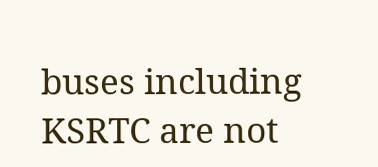buses including KSRTC are not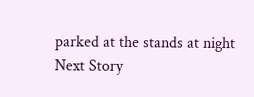parked at the stands at night
Next Story